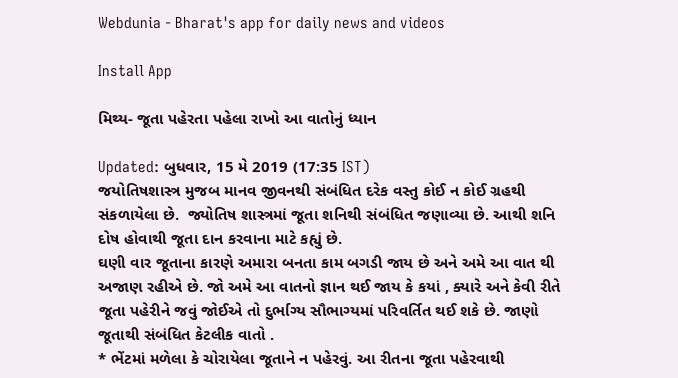Webdunia - Bharat's app for daily news and videos

Install App

મિથ્ય- જૂતા પહેરતા પહેલા રાખો આ વાતોનું ધ્યાન

Updated: બુધવાર, 15 મે 2019 (17:35 IST)
જયોતિષશાસ્ત્ર મુજબ માનવ જીવનથી સંબંધિત દરેક વસ્તુ કોઈ ન કોઈ ગ્રહથી સંકળાયેલા છે.  જ્યોતિષ શાસ્ત્રમાં જૂતા શનિથી સંબંધિત જણાવ્યા છે. આથી શનિ દોષ હોવાથી જૂતા દાન કરવાના માટે કહ્યું છે.
ઘણી વાર જૂતાના કારણે અમારા બનતા કામ બગડી જાય છે અને અમે આ વાત થી અજાણ રહીએ છે. જો અમે આ વાતનો જ્ઞાન થઈ જાય કે કયાં , ક્યારે અને કેવી રીતે જૂતા પહેરીને જવું જોઈએ તો દુર્ભાગ્ય સૌભાગ્યમાં પરિવર્તિત થઈ શકે છે. જાણો જૂતાથી સંબંધિત કેટલીક વાતો .
* ભેંટમાં મળેલા કે ચોરાયેલા જૂતાને ન પહેરવું. આ રીતના જૂતા પહેરવાથી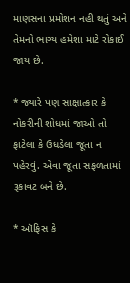માણસના પ્રમોશન નહી થતું અને તેમનો ભાગ્ય હમેશા માટે રોકાઈ જાય છે.

* જ્યારે પણ સાક્ષાત્કાર કે નોકરીની શોધમાં જાઓ તો ફાટેલા કે ઉધડેલા જૂતા ન પહેરવું. એવા જૂતા સફળતામાં રૂકાવટ બને છે.

* ઑફિસ કે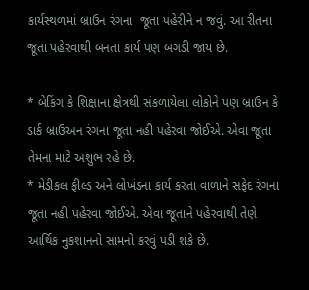કાર્યસ્થળમાં બ્રાઉન રંગના  જૂતા પહેરીને ન જવું. આ રીતના જૂતા પહેરવાથી બનતા કાર્ય પણ બગડી જાય છે.

* બેકિંગ કે શિક્ષાના ક્ષેત્રથી સંકળાયેલા લોકોને પણ બ્રાઉન કે ડાર્ક બ્રાઉઅન રંગના જૂતા નહી પહેરવા જોઈએ. એવા જૂતા તેમના માટે અશુભ રહે છે.
* મેડીકલ ફીલ્ડ અને લોખંડના કાર્ય કરતા વાળાને સફેદ રંગના જૂતા નહી પહેરવા જોઈએ. એવા જૂતાને પહેરવાથી તેણે આર્થિક નુકશાનનો સામનો કરવું પડી શકે છે.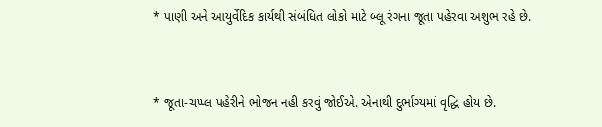* પાણી અને આયુર્વેદિક કાર્યથી સંબંધિત લોકો માટે બ્લૂ રંગના જૂતા પહેરવા અશુભ રહે છે.


* જૂતા-ચપ્પ્લ પહેરીને ભોજન નહી કરવું જોઈએ. એનાથી દુર્ભાગ્યમાં વૃદ્ધિ હોય છે.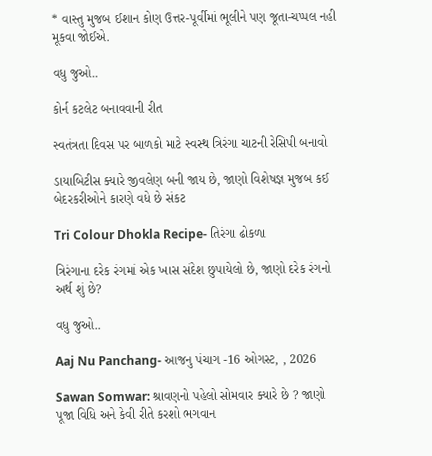* વાસ્તુ મુજબ ઈશાન કોણ ઉત્તર-પૂર્વીમાં ભૂલીને પણ જૂતા-ચપ્પલ નહી મૂકવા જોઈએ.

વધુ જુઓ..

કોર્ન કટલેટ બનાવવાની રીત

સ્વતંત્રતા દિવસ પર બાળકો માટે સ્વસ્થ ત્રિરંગા ચાટની રેસિપી બનાવો

ડાયાબિટીસ ક્યારે જીવલેણ બની જાય છે, જાણો વિશેષજ્ઞ મુજબ કઈ બેદરકરીઓને કારણે વધે છે સંકટ

Tri Colour Dhokla Recipe- તિરંગા ઢોકળા

ત્રિરંગાના દરેક રંગમાં એક ખાસ સંદેશ છુપાયેલો છે, જાણો દરેક રંગનો અર્થ શું છે?

વધુ જુઓ..

Aaj Nu Panchang- આજનુ પંચાગ -16 ઓગસ્ટ, , 2026

Sawan Somwar: શ્રાવણનો પહેલો સોમવાર ક્યારે છે ? જાણો પૂજા વિધિ અને કેવી રીતે કરશો ભગવાન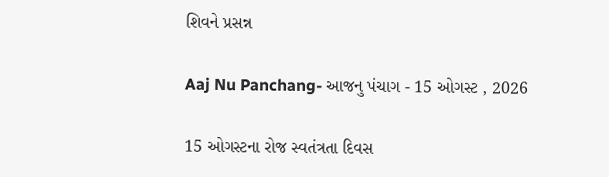શિવને પ્રસન્ન

Aaj Nu Panchang- આજનુ પંચાગ - 15 ઓગસ્ટ , 2026

15 ઓગસ્ટના રોજ સ્વતંત્રતા દિવસ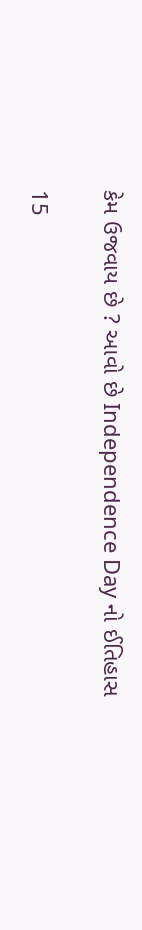કેમ ઉજવાય છે ? આવો છે Independence Day નો ઈતિહાસ

15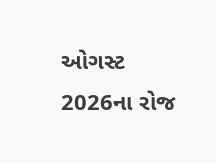ઓગસ્ટ 2026ના રોજ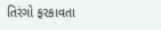તિરંગો ફરકાવતા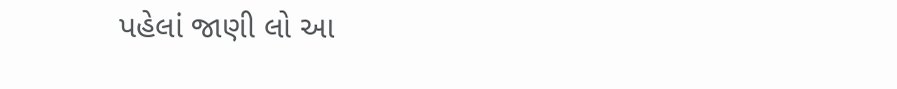પહેલાં જાણી લો આ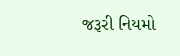જરૂરી નિયમો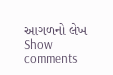આગળનો લેખ
Show comments